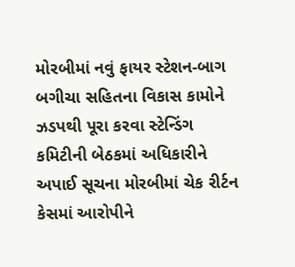મોરબીમાં નવું ફાયર સ્ટેશન-બાગ બગીચા સહિતના વિકાસ કામોને ઝડપથી પૂરા કરવા સ્ટેન્ડિંગ કમિટીની બેઠકમાં અધિકારીને અપાઈ સૂચના મોરબીમાં ચેક રીર્ટન કેસમાં આરોપીને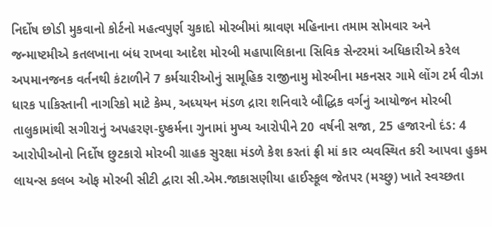નિર્દોષ છોડી મુકવાનો કોર્ટનો મહત્વપુર્ણ ચુકાદો મોરબીમાં શ્રાવણ મહિનાના તમામ સોમવાર અને જન્માષ્ટમીએ કતલખાના બંધ રાખવા આદેશ મોરબી મહાપાલિકાના સિવિક સેન્ટરમાં અધિકારીએ કરેલ અપમાનજનક વર્તનથી કંટાળીને 7 કર્મચારીઓનું સામૂહિક રાજીનામુ મોરબીના મકનસર ગામે લોંગ ટર્મ વીઝા ધારક પાકિસ્તાની નાગરિકો માટે કેમ્પ, અધ્યયન મંડળ દ્રારા શનિવારે બૌદ્ધિક વર્ગનું આયોજન મોરબી તાલુકામાંથી સગીરાનું અપહરણ-દુષ્કર્મના ગુનામાં મુખ્ય આરોપીને 20 વર્ષની સજા, 25 હજારનો દંડ: 4 આરોપીઓનો નિર્દોષ છુટકારો મોરબી ગ્રાહક સુરક્ષા મંડળે કેશ કરતાં ફ્રી માં કાર વ્યવસ્થિત કરી આપવા હુકમ લાયન્સ કલબ ઓફ મોરબી સીટી દ્વારા સી.એમ.જાકાસણીયા હાઈસ્કૂલ જેતપર (મચ્છુ) ખાતે સ્વચ્છતા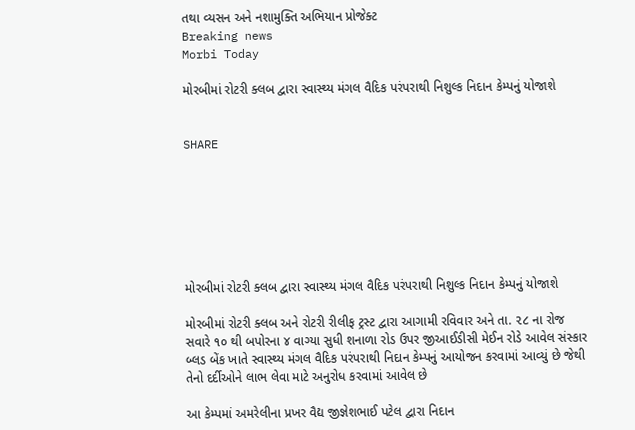તથા વ્યસન અને નશામુક્તિ અભિયાન પ્રોજેક્ટ
Breaking news
Morbi Today

મોરબીમાં રોટરી ક્લબ દ્વારા સ્વાસ્થ્ય મંગલ વૈદિક પરંપરાથી નિશુલ્ક નિદાન કેમ્પનું યોજાશે


SHARE







મોરબીમાં રોટરી ક્લબ દ્વારા સ્વાસ્થ્ય મંગલ વૈદિક પરંપરાથી નિશુલ્ક નિદાન કેમ્પનું યોજાશે

મોરબીમાં રોટરી ક્લબ અને રોટરી રીલીફ ટ્રસ્ટ દ્વારા આગામી રવિવાર અને તા. ૨૮ ના રોજ સવારે ૧૦ થી બપોરના ૪ વાગ્યા સુધી શનાળા રોડ ઉપર જીઆઈડીસી મેઈન રોડે આવેલ સંસ્કાર બ્લડ બેંક ખાતે સ્વાસ્થ્ય મંગલ વૈદિક પરંપરાથી નિદાન કેમ્પનું આયોજન કરવામાં આવ્યું છે જેથી તેનો દર્દીઓને લાભ લેવા માટે અનુરોધ કરવામાં આવેલ છે

આ કેમ્પમાં અમરેલીના પ્રખર વૈદ્ય જીજ્ઞેશભાઈ પટેલ દ્વારા નિદાન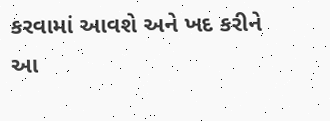કરવામાં આવશે અને ખદ કરીને આ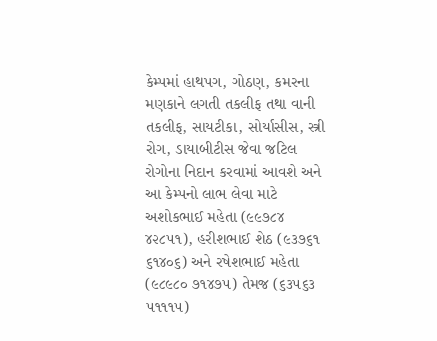કેમ્પમાં હાથપગ, ગોઠણ, કમરના મણકાને લગતી તકલીફ તથા વાની તકલીફ, સાયટીકા, સોર્યાસીસ, સ્ત્રી રોગ, ડાયાબીટીસ જેવા જટિલ રોગોના નિદાન કરવામાં આવશે અને આ કેમ્પનો લાભ લેવા માટે અશોકભાઈ મહેતા (૯૯૭૮૪ ૪૨૮૫૧), હરીશભાઈ શેઠ (૯૩૭૬૧ ૬૧૪૦૬) અને રષેશભાઈ મહેતા (૯૮૯૮૦ ૭૧૪૭૫) તેમજ (૬૩૫૬૩ ૫૧૧૧૫)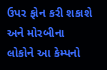ઉપર ફોન કરી શકાશે અને મોરબીના લોકોને આ કેમ્પનો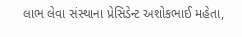લાભ લેવા સંસ્થાના પ્રેસિડેન્ટ અશોકભાઈ મહેતા,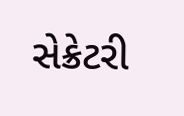સેક્રેટરી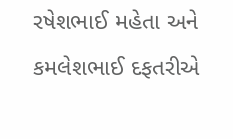રષેશભાઈ મહેતા અને કમલેશભાઈ દફતરીએ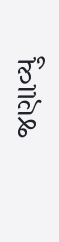જણાવ્યુ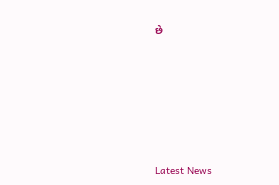છે






Latest News